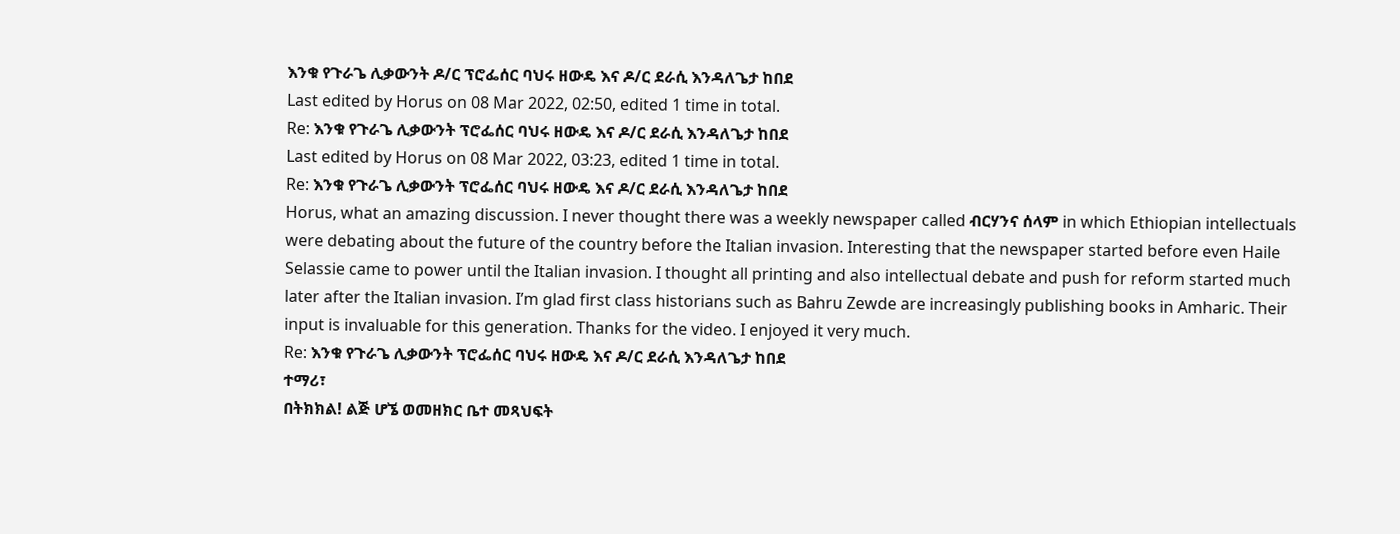እንቁ የጉራጌ ሊቃውንት ዶ/ር ፕሮፌሰር ባህሩ ዘውዴ እና ዶ/ር ደራሲ እንዳለጌታ ከበደ
Last edited by Horus on 08 Mar 2022, 02:50, edited 1 time in total.
Re: እንቁ የጉራጌ ሊቃውንት ፕሮፌሰር ባህሩ ዘውዴ እና ዶ/ር ደራሲ እንዳለጌታ ከበደ
Last edited by Horus on 08 Mar 2022, 03:23, edited 1 time in total.
Re: እንቁ የጉራጌ ሊቃውንት ፕሮፌሰር ባህሩ ዘውዴ እና ዶ/ር ደራሲ እንዳለጌታ ከበደ
Horus, what an amazing discussion. I never thought there was a weekly newspaper called ብርሃንና ሰላም in which Ethiopian intellectuals were debating about the future of the country before the Italian invasion. Interesting that the newspaper started before even Haile Selassie came to power until the Italian invasion. I thought all printing and also intellectual debate and push for reform started much later after the Italian invasion. I’m glad first class historians such as Bahru Zewde are increasingly publishing books in Amharic. Their input is invaluable for this generation. Thanks for the video. I enjoyed it very much.
Re: እንቁ የጉራጌ ሊቃውንት ፕሮፌሰር ባህሩ ዘውዴ እና ዶ/ር ደራሲ እንዳለጌታ ከበደ
ተማሪ፣
በትክክል! ልጅ ሆኜ ወመዘክር ቤተ መጻህፍት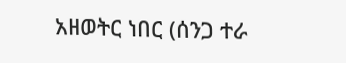አዘወትር ነበር (ሰንጋ ተራ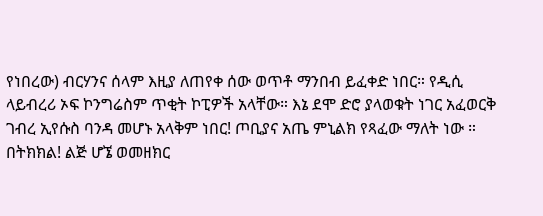የነበረው) ብርሃንና ሰላም እዚያ ለጠየቀ ሰው ወጥቶ ማንበብ ይፈቀድ ነበር። የዲሲ ላይብረሪ ኦፍ ኮንግሬስም ጥቂት ኮፒዎች አላቸው። እኔ ደሞ ድሮ ያላወቁት ነገር አፈወርቅ ገብረ ኢየሱስ ባንዳ መሆኑ አላቅም ነበር! ጦቢያና አጤ ምኒልክ የጻፈው ማለት ነው ።
በትክክል! ልጅ ሆኜ ወመዘክር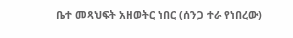ቤተ መጻህፍት አዘወትር ነበር (ሰንጋ ተራ የነበረው)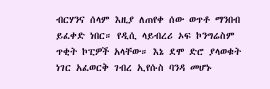ብርሃንና ሰላም እዚያ ለጠየቀ ሰው ወጥቶ ማንበብ ይፈቀድ ነበር። የዲሲ ላይብረሪ ኦፍ ኮንግሬስም ጥቂት ኮፒዎች አላቸው። እኔ ደሞ ድሮ ያላወቁት ነገር አፈወርቅ ገብረ ኢየሱስ ባንዳ መሆኑ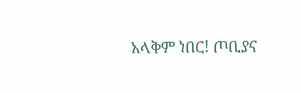አላቅም ነበር! ጦቢያና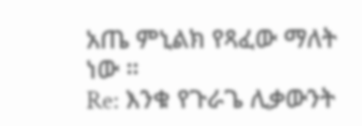አጤ ምኒልክ የጻፈው ማለት ነው ።
Re: እንቁ የጉራጌ ሊቃውንት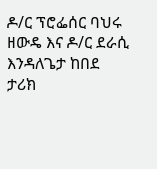ዶ/ር ፕሮፌሰር ባህሩ ዘውዴ እና ዶ/ር ደራሲ እንዳለጌታ ከበደ
ታሪክ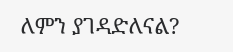ለምን ያገዳድለናል?